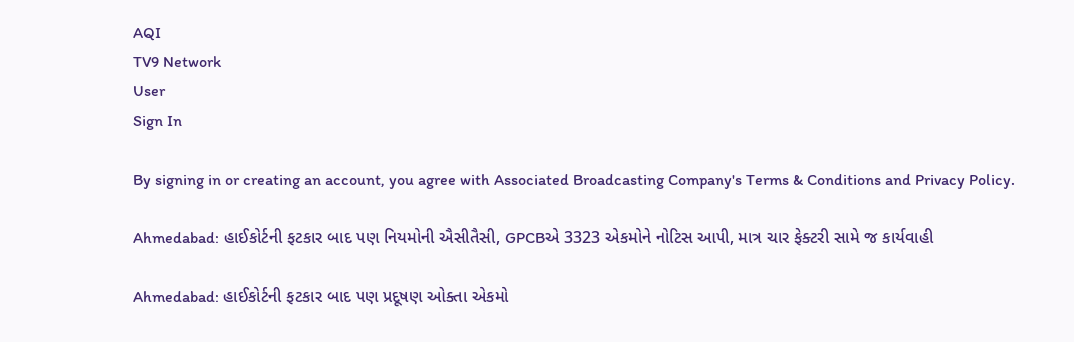AQI
TV9 Network
User
Sign In

By signing in or creating an account, you agree with Associated Broadcasting Company's Terms & Conditions and Privacy Policy.

Ahmedabad: હાઈકોર્ટની ફટકાર બાદ પણ નિયમોની ઐસીતૈસી, GPCBએ 3323 એકમોને નોટિસ આપી, માત્ર ચાર ફેક્ટરી સામે જ કાર્યવાહી

Ahmedabad: હાઈકોર્ટની ફટકાર બાદ પણ પ્રદૂષણ ઓક્તા એકમો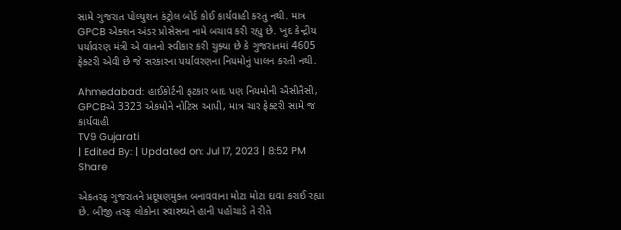સામે ગુજરાત પોલ્યુશન કંટ્રોલ બોર્ડ કોઈ કાર્યવાહી કરતુ નથી. માત્ર GPCB એક્શન અંડર પ્રોસેસના નામે બચાવ કરી રહ્યુ છે. ખુદ કેન્દ્રીય પર્યાવરણ મંત્રી એ વાતનો સ્વીકાર કરી ચુક્યા છે કે ગુજરાતમાં 4605 ફેક્ટરી એવી છે જે સરકારના પર્યાવરણના નિયમોનું પાલન કરતી નથી.

Ahmedabad: હાઈકોર્ટની ફટકાર બાદ પણ નિયમોની ઐસીતૈસી, GPCBએ 3323 એકમોને નોટિસ આપી, માત્ર ચાર ફેક્ટરી સામે જ કાર્યવાહી
TV9 Gujarati
| Edited By: | Updated on: Jul 17, 2023 | 8:52 PM
Share

એકતરફ ગુજરાતને પ્રદૂષણમુક્ત બનાવવાના મોટા મોટા દાવા કરાઈ રહ્યા છે. બીજી તરફ લોકોના સ્વાસ્થ્યને હાની પહોંચાડે તે રીતે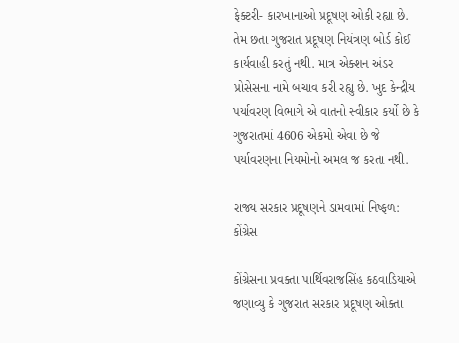ફેક્ટરી- કારખાનાઓ પ્રદૂષણ ઓકી રહ્યા છે. તેમ છતા ગુજરાત પ્રદૂષણ નિયંત્રણ બોર્ડ કોઈ કાર્યવાહી કરતું નથી. માત્ર એક્શન અંડર પ્રોસેસના નામે બચાવ કરી રહ્યુ છે. ખુદ કેન્દ્રીય પર્યાવરણ વિભાગે એ વાતનો સ્વીકાર કર્યો છે કે ગુજરાતમાં 4606 એકમો એવા છે જે પર્યાવરણના નિયમોનો અમલ જ કરતા નથી.

રાજ્ય સરકાર પ્રદૂષણને ડામવામાં નિષ્ફળ: કોંગ્રેસ

કોંગ્રેસના પ્રવક્તા પાર્થિવરાજસિંહ કઠવાડિયાએ જણાવ્યુ કે ગુજરાત સરકાર પ્રદૂષણ ઓક્તા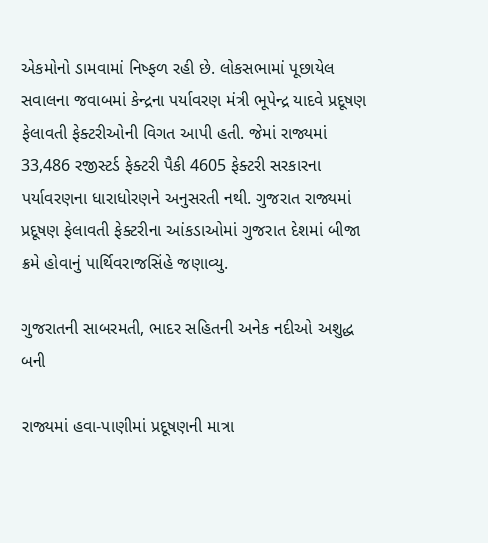એકમોનો ડામવામાં નિષ્ફળ રહી છે. લોકસભામાં પૂછાયેલ સવાલના જવાબમાં કેન્દ્રના પર્યાવરણ મંત્રી ભૂપેન્દ્ર યાદવે પ્રદૂષણ ફેલાવતી ફેક્ટરીઓની વિગત આપી હતી. જેમાં રાજ્યમાં 33,486 રજીસ્ટર્ડ ફેક્ટરી પૈકી 4605 ફેક્ટરી સરકારના પર્યાવરણના ધારાધોરણને અનુસરતી નથી. ગુજરાત રાજ્યમાં પ્રદૂષણ ફેલાવતી ફેક્ટરીના આંકડાઓમાં ગુજરાત દેશમાં બીજા ક્રમે હોવાનું પાર્થિવરાજસિંહે જણાવ્યુ.

ગુજરાતની સાબરમતી, ભાદર સહિતની અનેક નદીઓ અશુદ્ધ બની

રાજ્યમાં હવા-પાણીમાં પ્રદૂષણની માત્રા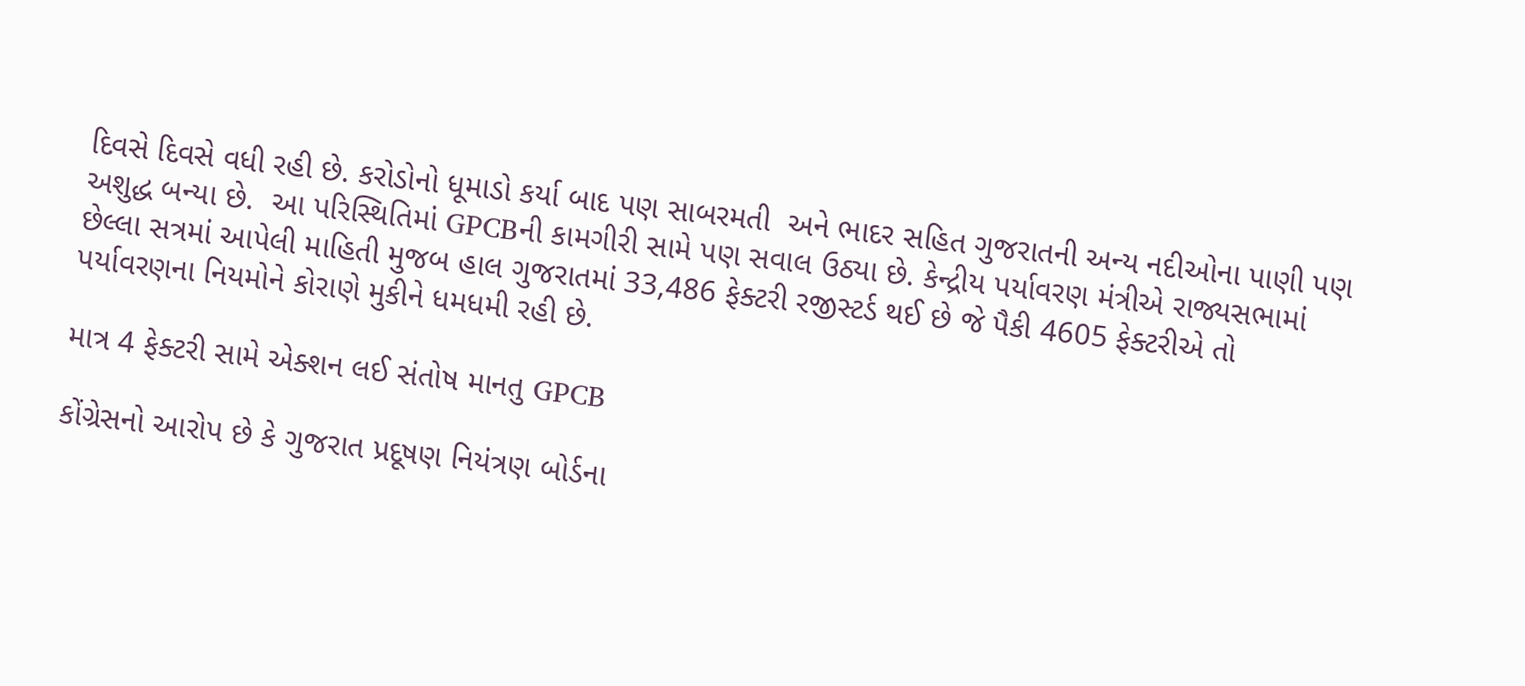દિવસે દિવસે વધી રહી છે. કરોડોનો ધૂમાડો કર્યા બાદ પણ સાબરમતી  અને ભાદર સહિત ગુજરાતની અન્ય નદીઓના પાણી પણ અશુદ્ધ બન્યા છે.  આ પરિસ્થિતિમાં GPCBની કામગીરી સામે પણ સવાલ ઉઠ્યા છે. કેન્દ્રીય પર્યાવરણ મંત્રીએ રાજ્યસભામાં છેલ્લા સત્રમાં આપેલી માહિતી મુજબ હાલ ગુજરાતમાં 33,486 ફેક્ટરી રજીસ્ટર્ડ થઈ છે જે પૈકી 4605 ફેક્ટરીએ તો પર્યાવરણના નિયમોને કોરાણે મુકીને ધમધમી રહી છે.

માત્ર 4 ફેક્ટરી સામે એક્શન લઈ સંતોષ માનતુ GPCB

કોંગ્રેસનો આરોપ છે કે ગુજરાત પ્રદૂષણ નિયંત્રણ બોર્ડના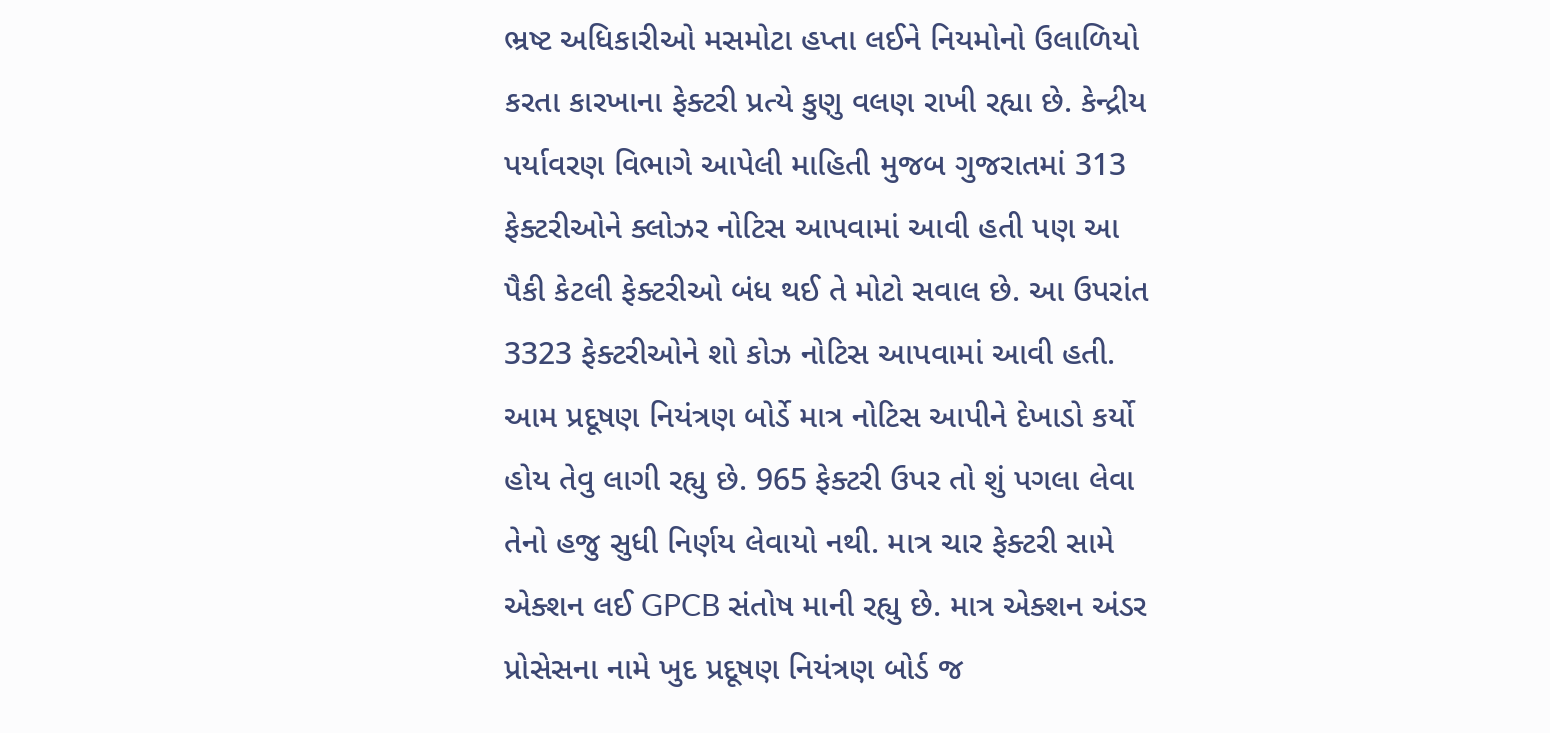ભ્રષ્ટ અધિકારીઓ મસમોટા હપ્તા લઈને નિયમોનો ઉલાળિયો કરતા કારખાના ફેક્ટરી પ્રત્યે કુણુ વલણ રાખી રહ્યા છે. કેન્દ્રીય પર્યાવરણ વિભાગે આપેલી માહિતી મુજબ ગુજરાતમાં 313 ફેક્ટરીઓને ક્લોઝર નોટિસ આપવામાં આવી હતી પણ આ પૈકી કેટલી ફેક્ટરીઓ બંધ થઈ તે મોટો સવાલ છે. આ ઉપરાંત 3323 ફેક્ટરીઓને શો કોઝ નોટિસ આપવામાં આવી હતી. આમ પ્રદૂષણ નિયંત્રણ બોર્ડે માત્ર નોટિસ આપીને દેખાડો કર્યો હોય તેવુ લાગી રહ્યુ છે. 965 ફેક્ટરી ઉપર તો શું પગલા લેવા તેનો હજુ સુધી નિર્ણય લેવાયો નથી. માત્ર ચાર ફેક્ટરી સામે એક્શન લઈ GPCB સંતોષ માની રહ્યુ છે. માત્ર એક્શન અંડર પ્રોસેસના નામે ખુદ પ્રદૂષણ નિયંત્રણ બોર્ડ જ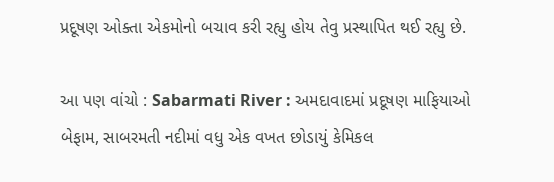પ્રદૂષણ ઓક્તા એકમોનો બચાવ કરી રહ્યુ હોય તેવુ પ્રસ્થાપિત થઈ રહ્યુ છે.

આ પણ વાંચો : Sabarmati River : અમદાવાદમાં પ્રદૂષણ માફિયાઓ બેફામ, સાબરમતી નદીમાં વધુ એક વખત છોડાયું કેમિકલ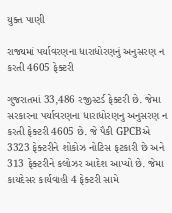યુક્ત પાણી

રાજ્યમાં પર્યાવરણના ધારાધોરણનું અનુસરણ ન કરતી 4605 ફેક્ટરી

ગુજરાતમાં 33,486 રજીસ્ટર્ડ ફેક્ટરી છે. જેમા સરકારના પર્યાવરણના ધારાધોરણનુ અનુસરણ ન કરતી ફેક્ટરી 4605 છે. જે પૈકી GPCBએ 3323 ફેક્ટરીને શોકોઝ નોટિસ ફટકારી છે અને 313 ફેક્ટરીને કલોઝર આદેશ આપ્યો છે. જેમા કાયદેસર કાર્યવાહી 4 ફેક્ટરી સામે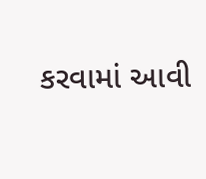કરવામાં આવી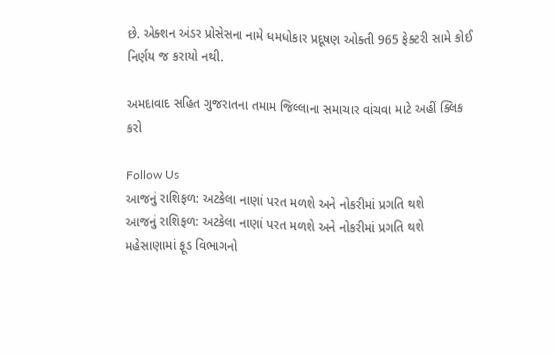છે. એક્શન અંડર પ્રોસેસના નામે ધમધોકાર પ્રદૂષણ ઓક્તી 965 ફેક્ટરી સામે કોઈ નિર્ણય જ કરાયો નથી.

અમદાવાદ સહિત ગુજરાતના તમામ જિલ્લાના સમાચાર વાંચવા માટે અહીં ક્લિક કરો

Follow Us
આજનું રાશિફળ: અટકેલા નાણાં પરત મળશે અને નોકરીમાં પ્રગતિ થશે
આજનું રાશિફળ: અટકેલા નાણાં પરત મળશે અને નોકરીમાં પ્રગતિ થશે
મહેસાણામાં ફૂડ વિભાગનો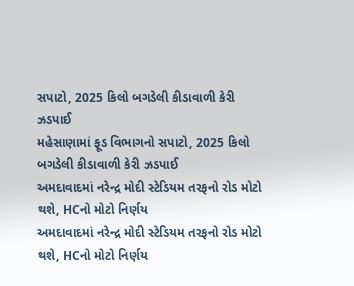સપાટો, 2025 કિલો બગડેલી કીડાવાળી કેરી ઝડપાઈ
મહેસાણામાં ફૂડ વિભાગનો સપાટો, 2025 કિલો બગડેલી કીડાવાળી કેરી ઝડપાઈ
અમદાવાદમાં નરેન્દ્ર મોદી સ્ટેડિયમ તરફનો રોડ મોટો થશે, HCનો મોટો નિર્ણય
અમદાવાદમાં નરેન્દ્ર મોદી સ્ટેડિયમ તરફનો રોડ મોટો થશે, HCનો મોટો નિર્ણય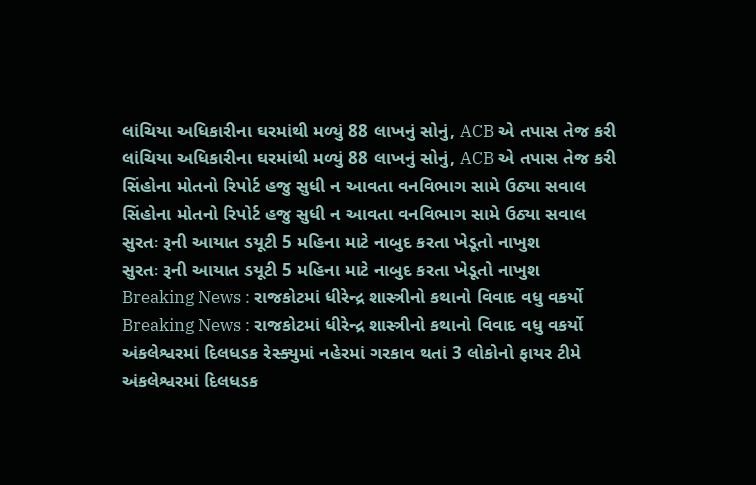લાંચિયા અધિકારીના ઘરમાંથી મળ્યું 88 લાખનું સોનું, ACB એ તપાસ તેજ કરી
લાંચિયા અધિકારીના ઘરમાંથી મળ્યું 88 લાખનું સોનું, ACB એ તપાસ તેજ કરી
સિંહોના મોતનો રિપોર્ટ હજુ સુધી ન આવતા વનવિભાગ સામે ઉઠ્યા સવાલ
સિંહોના મોતનો રિપોર્ટ હજુ સુધી ન આવતા વનવિભાગ સામે ઉઠ્યા સવાલ
સુરતઃ રૂની આયાત ડયૂટી 5 મહિના માટે નાબુદ કરતા ખેડૂતો નાખુશ
સુરતઃ રૂની આયાત ડયૂટી 5 મહિના માટે નાબુદ કરતા ખેડૂતો નાખુશ
Breaking News : રાજકોટમાં ધીરેન્દ્ર શાસ્ત્રીનો કથાનો વિવાદ વધુ વકર્યો
Breaking News : રાજકોટમાં ધીરેન્દ્ર શાસ્ત્રીનો કથાનો વિવાદ વધુ વકર્યો
અંકલેશ્વરમાં દિલધડક રેસ્ક્યુમાં નહેરમાં ગરકાવ થતાં 3 લોકોનો ફાયર ટીમે
અંકલેશ્વરમાં દિલધડક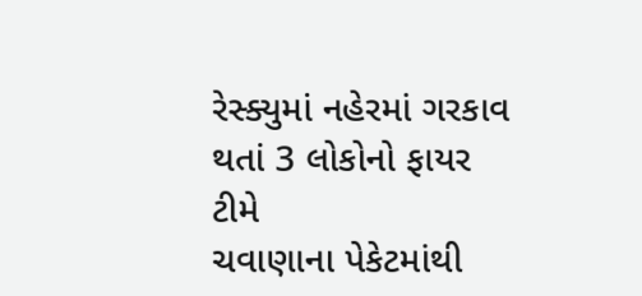રેસ્ક્યુમાં નહેરમાં ગરકાવ થતાં 3 લોકોનો ફાયર ટીમે
ચવાણાના પેકેટમાંથી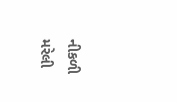નીકળી મરેલી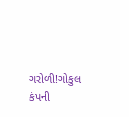ગરોળી!ગોકુલ કંપની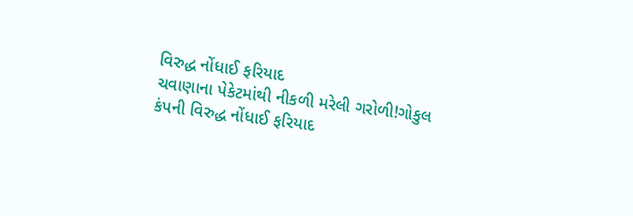વિરુદ્ધ નોંધાઈ ફરિયાદ
ચવાણાના પેકેટમાંથી નીકળી મરેલી ગરોળી!ગોકુલ કંપની વિરુદ્ધ નોંધાઈ ફરિયાદ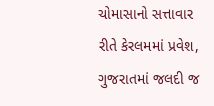ચોમાસાનો સત્તાવાર રીતે કેરલમમાં પ્રવેશ, ગુજરાતમાં જલદી જ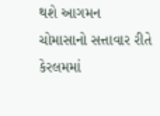થશે આગમન
ચોમાસાનો સત્તાવાર રીતે કેરલમમાં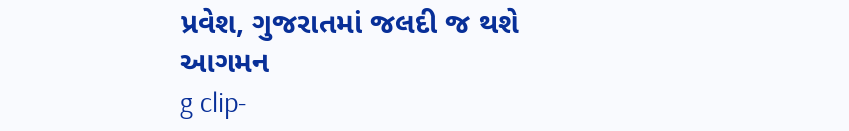પ્રવેશ, ગુજરાતમાં જલદી જ થશે આગમન
g clip-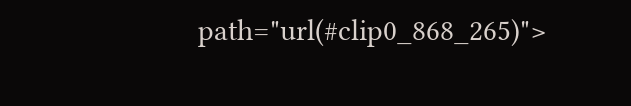path="url(#clip0_868_265)">